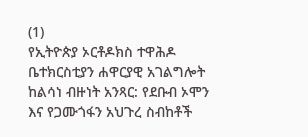(1)
የኢትዮጵያ ኦርቶዶክስ ተዋሕዶ ቤተክርስቲያን ሐዋርያዊ አገልግሎት ከልሳነ ብዙነት አንጻር: የደቡብ ኦሞን እና የጋሙጎፋን አህጉረ ስብከቶች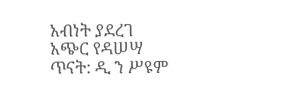አብነት ያደረገ አጭር የዳሠሣ ጥናት: ዲ ን ሥዩም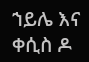ኀይሌ እና ቀሲስ ዶ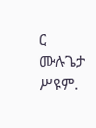ር ሙሉጌታ ሥዩም.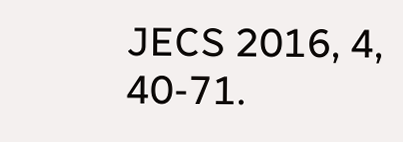JECS 2016, 4, 40-71.